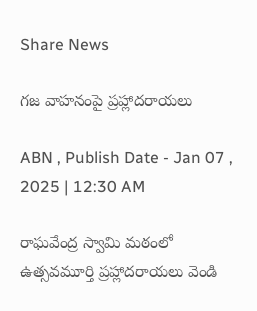Share News

గజ వాహనంపై ప్రహ్లాదరాయలు

ABN , Publish Date - Jan 07 , 2025 | 12:30 AM

రాఘవేంద్ర స్వామి మఠంలో ఉత్సవమూర్తి ప్రహ్లాదరాయలు వెండి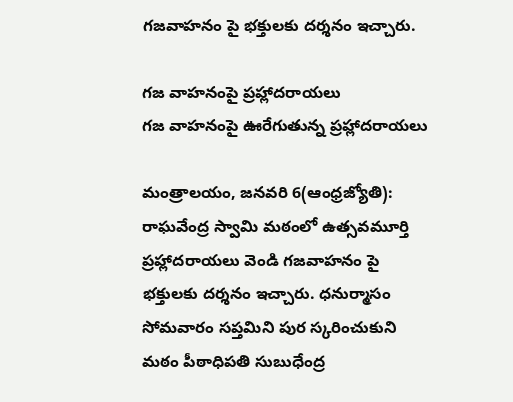గజవాహనం పై భక్తులకు దర్శనం ఇచ్చారు.

గజ వాహనంపై ప్రహ్లాదరాయలు
గజ వాహనంపై ఊరేగుతున్న ప్రహ్లాదరాయలు

మంత్రాలయం, జనవరి 6(ఆంధ్రజ్యోతి): రాఘవేంద్ర స్వామి మఠంలో ఉత్సవమూర్తి ప్రహ్లాదరాయలు వెండి గజవాహనం పై భక్తులకు దర్శనం ఇచ్చారు. ధనుర్మాసం సోమవారం సప్తమిని పుర స్కరించుకుని మఠం పీఠాధిపతి సుబుధేంద్ర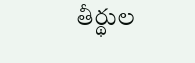తీర్థుల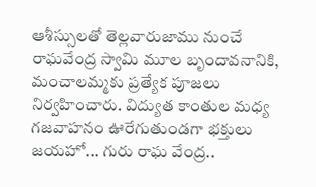ఆశీస్సులతో తెల్లవారుజాము నుంచే రాఘవేంద్ర స్వామి మూల బృందావనానికి, మంచాలమ్మకు ప్రత్యేక పూజలు నిర్వహించారు. విద్యుత కాంతుల మధ్య గజవాహనం ఊరేగుతుండగా భక్తులు జయహో... గురు రాఘ వేంద్ర..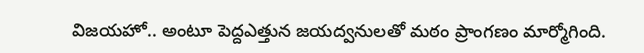విజయహో.. అంటూ పెద్దఎత్తున జయద్వనులతో మఠం ప్రాంగణం మార్మోగింది.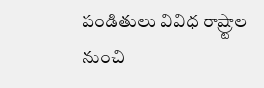పండితులు వివిధ రాష్ర్టాల నుంచి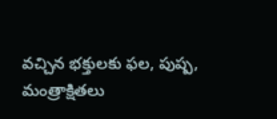వచ్చిన భక్తులకు ఫల, పుష్ప, మంత్రాక్షితలు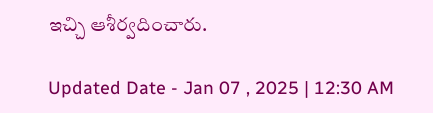ఇచ్చి ఆశీర్వదించారు.

Updated Date - Jan 07 , 2025 | 12:30 AM